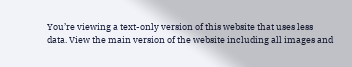You’re viewing a text-only version of this website that uses less data. View the main version of the website including all images and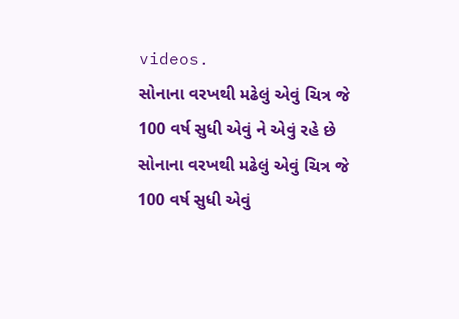videos.
સોનાના વરખથી મઢેલું એવું ચિત્ર જે 100 વર્ષ સુધી એવું ને એવું રહે છે
સોનાના વરખથી મઢેલું એવું ચિત્ર જે 100 વર્ષ સુધી એવું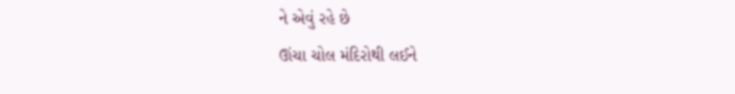ને એવું રહે છે
ઊંચા ચોલ મંદિરોથી લઈને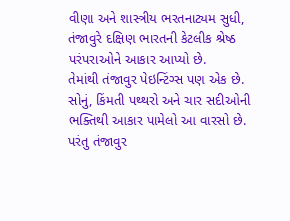વીણા અને શાસ્ત્રીય ભરતનાટ્યમ સુધી, તંજાવુરે દક્ષિણ ભારતની કેટલીક શ્રેષ્ઠ પરંપરાઓને આકાર આપ્યો છે.
તેમાંથી તંજાવુર પેઇન્ટિંગ્સ પણ એક છે.
સોનું, કિંમતી પથ્થરો અને ચાર સદીઓની ભક્તિથી આકાર પામેલો આ વારસો છે.
પરંતુ તંજાવુર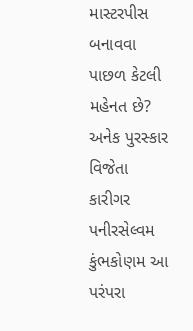માસ્ટરપીસ બનાવવા પાછળ કેટલી મહેનત છે?
અનેક પુરસ્કાર વિજેતા કારીગર પનીરસેલ્વમ કુંભકોણમ આ પરંપરા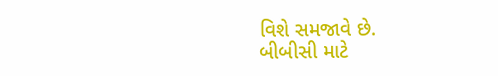વિશે સમજાવે છે.
બીબીસી માટે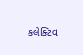કલેક્ટિવ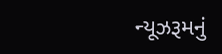ન્યૂઝરૂમનું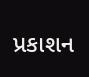પ્રકાશન